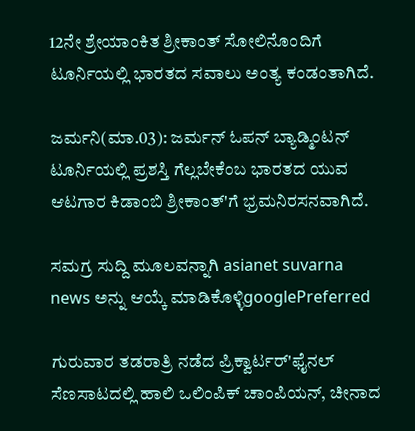12ನೇ ಶ್ರೇಯಾಂಕಿತ ಶ್ರೀಕಾಂತ್ ಸೋಲಿನೊಂದಿಗೆ ಟೂರ್ನಿಯಲ್ಲಿ ಭಾರತದ ಸವಾಲು ಅಂತ್ಯ ಕಂಡಂತಾಗಿದೆ.

ಜರ್ಮನಿ(ಮಾ.03): ಜರ್ಮನ್ ಓಪನ್ ಬ್ಯಾಡ್ಮಿಂಟನ್ ಟೂರ್ನಿಯಲ್ಲಿ ಪ್ರಶಸ್ತಿ ಗೆಲ್ಲಬೇಕೆಂಬ ಭಾರತದ ಯುವ ಆಟಗಾರ ಕಿಡಾಂಬಿ ಶ್ರೀಕಾಂತ್‌'ಗೆ ಭ್ರಮನಿರಸನವಾಗಿದೆ.

ಸಮಗ್ರ ಸುದ್ದಿ ಮೂಲವನ್ನಾಗಿ asianet suvarna news ಅನ್ನು ಆಯ್ಕೆ ಮಾಡಿಕೊಳ್ಳಿgooglePreferred

ಗುರುವಾರ ತಡರಾತ್ರಿ ನಡೆದ ಪ್ರಿಕ್ವಾರ್ಟರ್‌'ಫೈನಲ್ ಸೆಣಸಾಟದಲ್ಲಿ ಹಾಲಿ ಒಲಿಂಪಿಕ್ ಚಾಂಪಿಯನ್, ಚೀನಾದ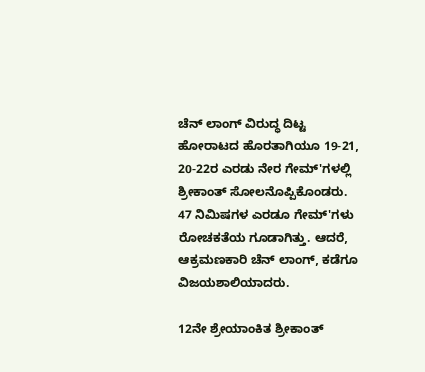ಚೆನ್ ಲಾಂಗ್ ವಿರುದ್ಧ ದಿಟ್ಟ ಹೋರಾಟದ ಹೊರತಾಗಿಯೂ 19-21, 20-22ರ ಎರಡು ನೇರ ಗೇಮ್‌'ಗಳಲ್ಲಿ ಶ್ರೀಕಾಂತ್ ಸೋಲನೊಪ್ಪಿಕೊಂಡರು. 47 ನಿಮಿಷಗಳ ಎರಡೂ ಗೇಮ್‌'ಗಳು ರೋಚಕತೆಯ ಗೂಡಾಗಿತ್ತು. ಆದರೆ, ಆಕ್ರಮಣಕಾರಿ ಚೆನ್ ಲಾಂಗ್, ಕಡೆಗೂ ವಿಜಯಶಾಲಿಯಾದರು.

12ನೇ ಶ್ರೇಯಾಂಕಿತ ಶ್ರೀಕಾಂತ್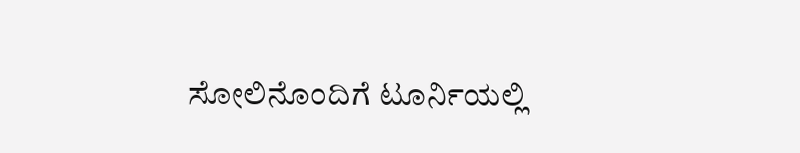ಸೋಲಿನೊಂದಿಗೆ ಟೂರ್ನಿಯಲ್ಲಿ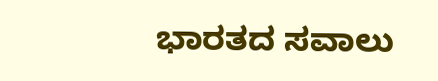ಭಾರತದ ಸವಾಲು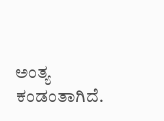ಅಂತ್ಯ ಕಂಡಂತಾಗಿದೆ.